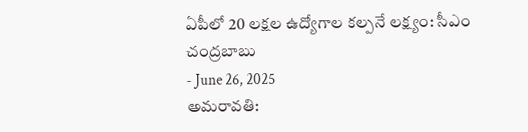ఏపీలో 20 లక్షల ఉద్యోగాల కల్పనే లక్ష్యం: సీఎం చంద్రబాబు
- June 26, 2025
అమరావతి: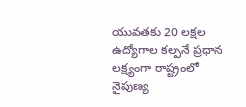యువతకు 20 లక్షల ఉద్యోగాల కల్పనే ప్రధాన లక్ష్యంగా రాష్ట్రంలో నైపుణ్య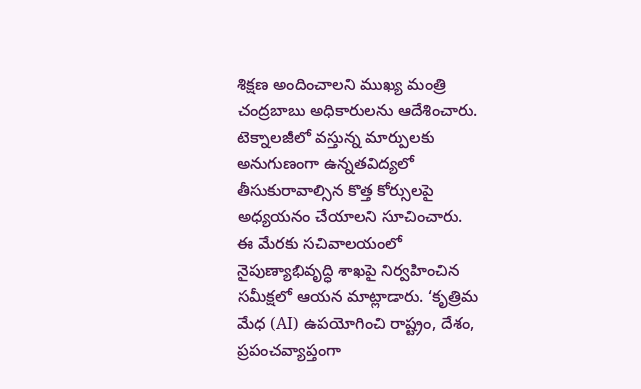శిక్షణ అందించాలని ముఖ్య మంత్రి చంద్రబాబు అధికారులను ఆదేశించారు. టెక్నాలజీలో వస్తున్న మార్పులకు అనుగుణంగా ఉన్నతవిద్యలో తీసుకురావాల్సిన కొత్త కోర్సులపై అధ్యయనం చేయాలని సూచించారు.
ఈ మేరకు సచివాలయంలో నైపుణ్యాభివృద్ధి శాఖపై నిర్వహించిన సమీక్షలో ఆయన మాట్లాడారు. ‘కృత్రిమ మేధ (AI) ఉపయోగించి రాష్ట్రం, దేశం, ప్రపంచవ్యాప్తంగా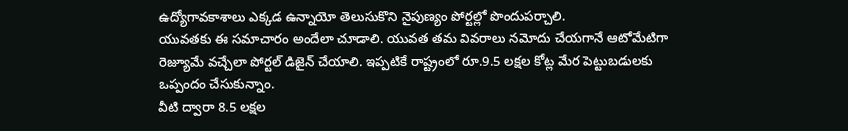ఉద్యోగావకాశాలు ఎక్కడ ఉన్నాయో తెలుసుకొని నైపుణ్యం పోర్టల్లో పొందుపర్చాలి.
యువతకు ఈ సమాచారం అందేలా చూడాలి. యువత తమ వివరాలు నమోదు చేయగానే ఆటోమేటిగా రెజ్యూమే వచ్చేలా పోర్టల్ డిజైన్ చేయాలి. ఇప్పటికే రాష్ట్రంలో రూ.9.5 లక్షల కోట్ల మేర పెట్టుబడులకు ఒప్పందం చేసుకున్నాం.
వీటి ద్వారా 8.5 లక్షల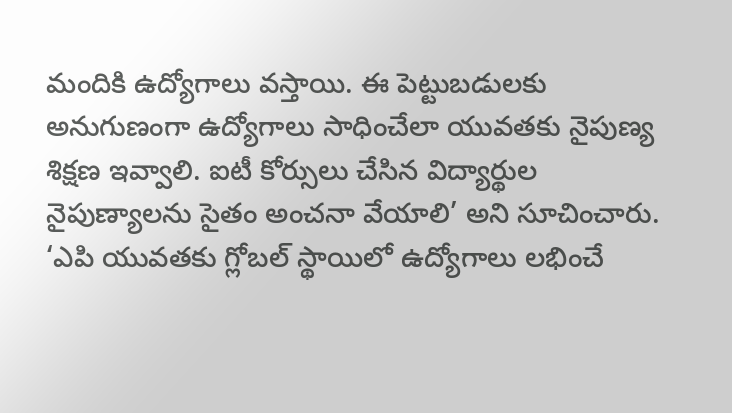మందికి ఉద్యోగాలు వస్తాయి. ఈ పెట్టుబడులకు అనుగుణంగా ఉద్యోగాలు సాధించేలా యువతకు నైపుణ్య శిక్షణ ఇవ్వాలి. ఐటీ కోర్సులు చేసిన విద్యార్థుల నైపుణ్యాలను సైతం అంచనా వేయాలి’ అని సూచించారు.
‘ఎపి యువతకు గ్లోబల్ స్థాయిలో ఉద్యోగాలు లభించే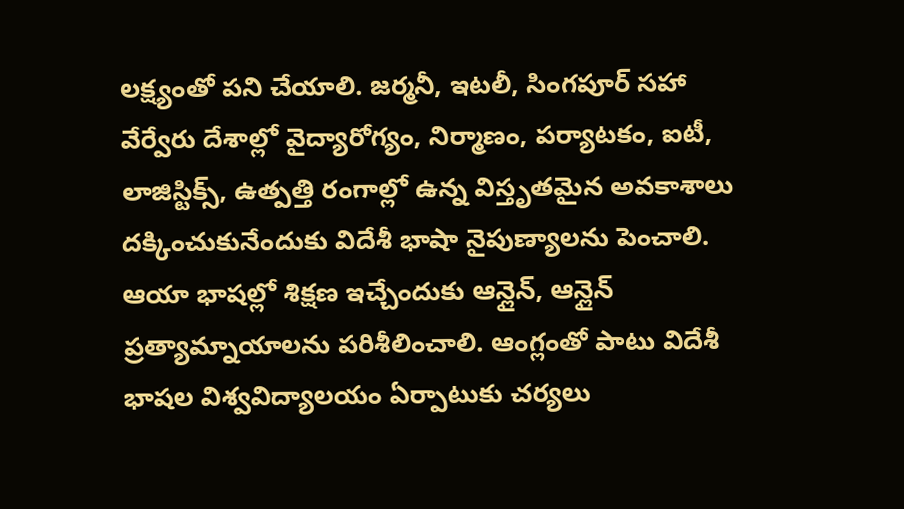లక్ష్యంతో పని చేయాలి. జర్మనీ, ఇటలీ, సింగపూర్ సహా వేర్వేరు దేశాల్లో వైద్యారోగ్యం, నిర్మాణం, పర్యాటకం, ఐటీ, లాజిస్టిక్స్, ఉత్పత్తి రంగాల్లో ఉన్న విస్తృతమైన అవకాశాలు దక్కించుకునేందుకు విదేశీ భాషా నైపుణ్యాలను పెంచాలి.
ఆయా భాషల్లో శిక్షణ ఇచ్చేందుకు ఆన్లైన్, ఆన్లైన్ ప్రత్యామ్నాయాలను పరిశీలించాలి. ఆంగ్లంతో పాటు విదేశీ భాషల విశ్వవిద్యాలయం ఏర్పాటుకు చర్యలు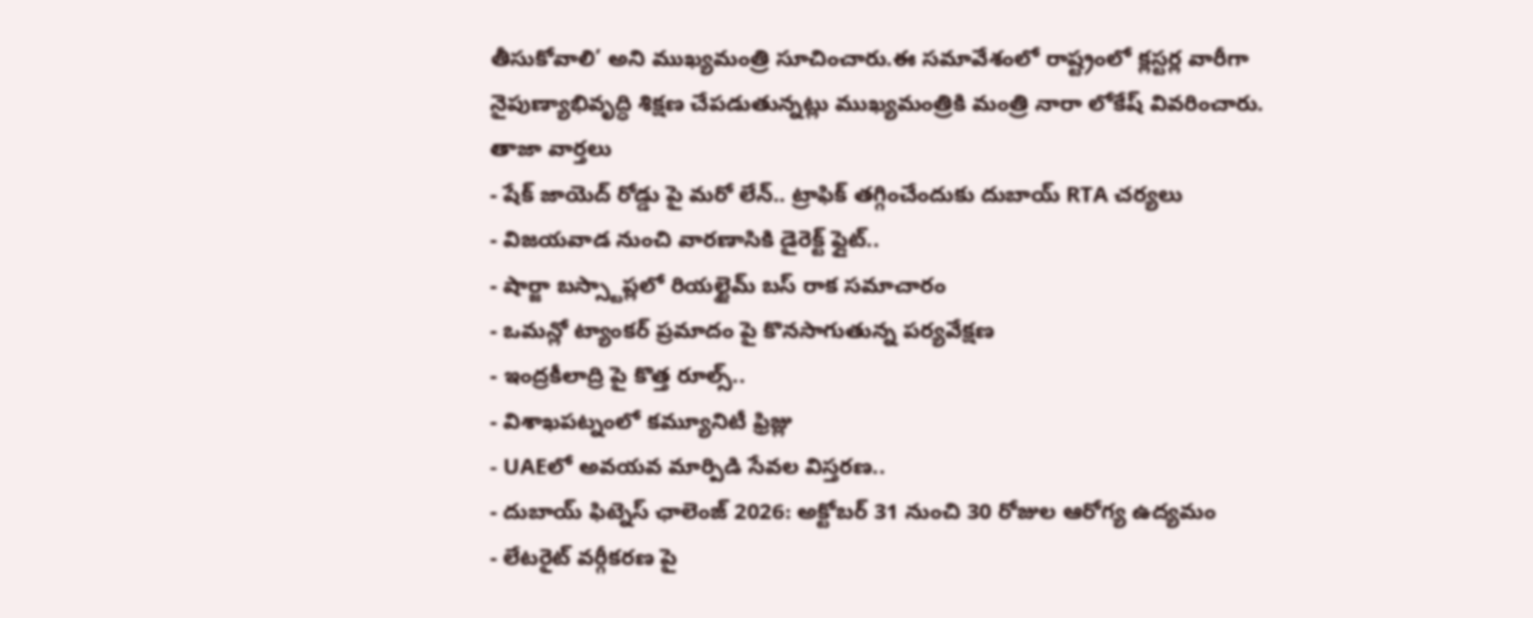తీసుకోవాలి’ అని ముఖ్యమంత్రి సూచించారు.ఈ సమావేశంలో రాష్ట్రంలో క్లస్టర్ల వారీగా నైపుణ్యాభివృద్ధి శిక్షణ చేపడుతున్నట్లు ముఖ్యమంత్రికి మంత్రి నారా లోకేష్ వివరించారు.
తాజా వార్తలు
- షేక్ జాయెద్ రోడ్డు పై మరో లేన్.. ట్రాఫిక్ తగ్గించేందుకు దుబాయ్ RTA చర్యలు
- విజయవాడ నుంచి వారణాసికి డైరెక్ట్ ఫ్లైట్..
- షార్జా బస్స్టాప్లలో రియల్టైమ్ బస్ రాక సమాచారం
- ఒమన్లో ట్యాంకర్ ప్రమాదం పై కొనసాగుతున్న పర్యవేక్షణ
- ఇంద్రకీలాద్రి పై కొత్త రూల్స్..
- విశాఖపట్నంలో కమ్యూనిటీ ఫ్రిజ్లు
- UAEలో అవయవ మార్పిడి సేవల విస్తరణ..
- దుబాయ్ ఫిట్నెస్ ఛాలెంజ్ 2026: అక్టోబర్ 31 నుంచి 30 రోజుల ఆరోగ్య ఉద్యమం
- లేటరైట్ వర్గీకరణ పై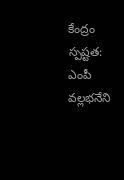కేంద్రం స్పష్టత: ఎంపీ వల్లభనేని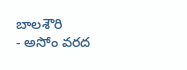బాలశౌరి
- అసోం వరద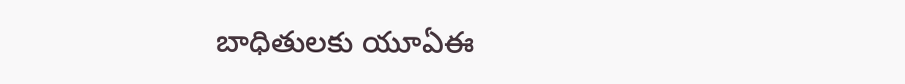బాధితులకు యూఏఈ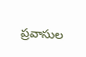ప్రవాసుల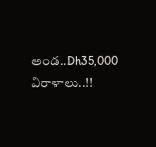అండ..Dh35,000 విరాళాలు..!!